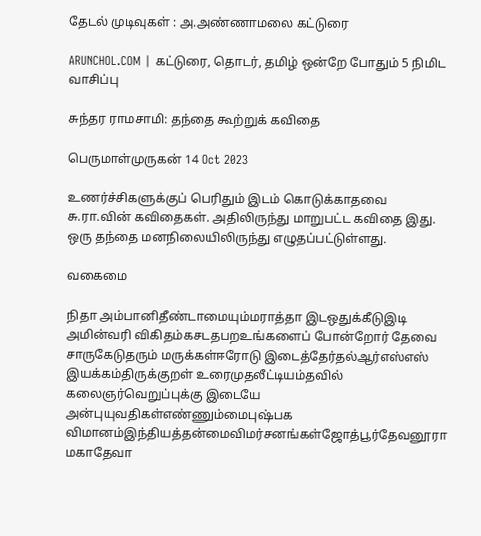தேடல் முடிவுகள் : அ.அண்ணாமலை கட்டுரை

ARUNCHOL.COM | கட்டுரை, தொடர், தமிழ் ஒன்றே போதும் 5 நிமிட வாசிப்பு

சுந்தர ராமசாமி: தந்தை கூற்றுக் கவிதை

பெருமாள்முருகன் 14 Oct 2023

உணர்ச்சிகளுக்குப் பெரிதும் இடம் கொடுக்காதவை சு.ரா.வின் கவிதைகள். அதிலிருந்து மாறுபட்ட கவிதை இது. ஒரு தந்தை மனநிலையிலிருந்து எழுதப்பட்டுள்ளது.

வகைமை

நிதா அம்பானிதீண்டாமையும்மராத்தா இடஒதுக்கீடுஇடி அமின்வரி விகிதம்கசடதபறஉங்களைப் போன்றோர் தேவை சாருகேடுதரும் மருக்கள்ஈரோடு இடைத்தேர்தல்ஆர்எஸ்எஸ் இயக்கம்திருக்குறள் உரைமுதலீட்டியம்தவில் கலைஞர்வெறுப்புக்கு இடையே அன்புயுவதிகள்எண்ணும்மைபுஷ்பக விமானம்இந்தியத்தன்மைவிமர்சனங்கள்ஜோத்பூர்தேவனூரா மகாதேவா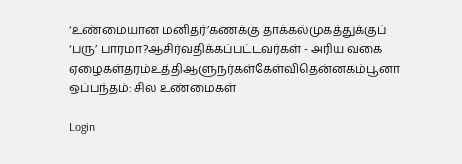‘உண்மையான மனிதர்’கணக்கு தாக்கல்முகத்துக்குப் ‘பரு’ பாரமா?ஆசிர்வதிக்கப்பட்டவர்கள் - அரிய வகை ஏழைகள்தரம்உத்திஆளுநர்கள்கேள்விதென்னகம்பூனா ஒப்பந்தம்: சில உண்மைகள்

Login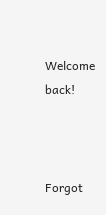Welcome back!



Forgot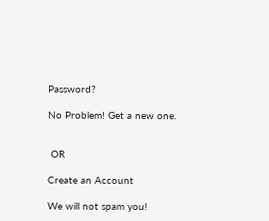Password?

No Problem! Get a new one.


 OR

Create an Account

We will not spam you!